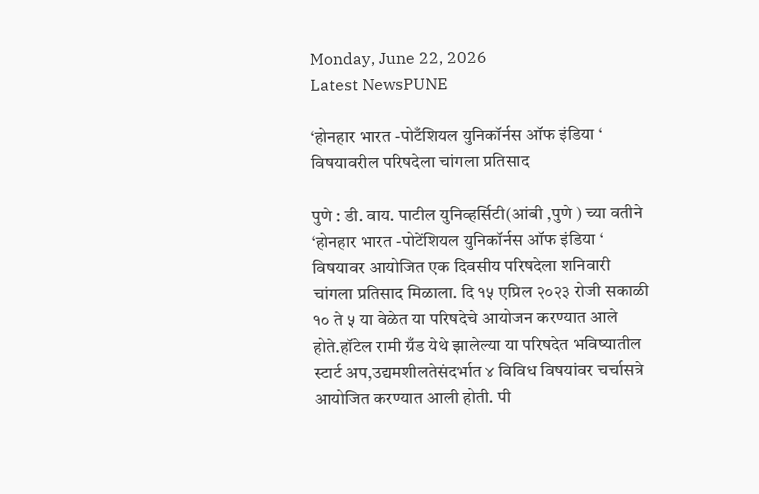Monday, June 22, 2026
Latest NewsPUNE

‘होनहार भारत -पोटँशियल युनिकॉर्नस ऑफ इंडिया ‘ विषयावरील परिषदेला चांगला प्रतिसाद

पुणे : डी. वाय. पाटील युनिव्हर्सिटी(आंबी ,पुणे ) च्या वतीने ‘होनहार भारत -पोटेंशियल युनिकॉर्नस ऑफ इंडिया ‘ विषयावर आयोजित एक दिवसीय परिषदेला शनिवारी चांगला प्रतिसाद मिळाला. दि १५ एप्रिल २०२३ रोजी सकाळी १० ते ५ या वेळेत या परिषदेचे आयोजन करण्यात आले होते.हॉटेल रामी ग्रँड येथे झालेल्या या परिषदेत भविष्यातील स्टार्ट अप,उद्यमशीलतेसंदर्भात ४ विविध विषयांवर चर्चासत्रे आयोजित करण्यात आली होती. पी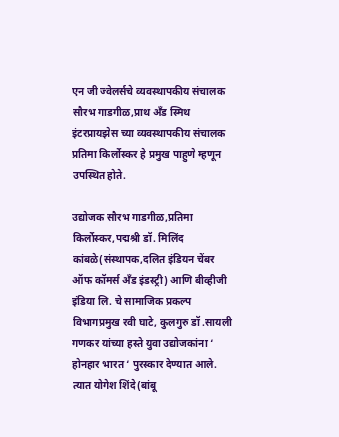एन जी ज्वेलर्सचे व्यवस्थापकीय संचालक सौरभ गाडगीळ,प्राथ अँड स्मिथ इंटरप्रायझेस च्या व्यवस्थापकीय संचालक प्रतिमा किर्लोस्कर हे प्रमुख पाहुणे म्हणून उपस्थित होते.

उद्योजक सौरभ गाडगीळ,प्रतिमा किर्लोस्कर,पद्मश्री डॉ. मिलिंद कांबळे(संस्थापक,दलित इंडियन चेंबर ऑफ कॉमर्स अँड इंडस्ट्री) आणि बीव्हीजी इंडिया लि. चे सामाजिक प्रकल्प विभागप्रमुख रवी घाटे, कुलगुरु डॉ .सायली गणकर यांच्या हस्ते युवा उद्योजकांना ‘ होनहार भारत ‘ पुरस्कार देण्यात आले. त्यात योगेश शिंदे(बांबू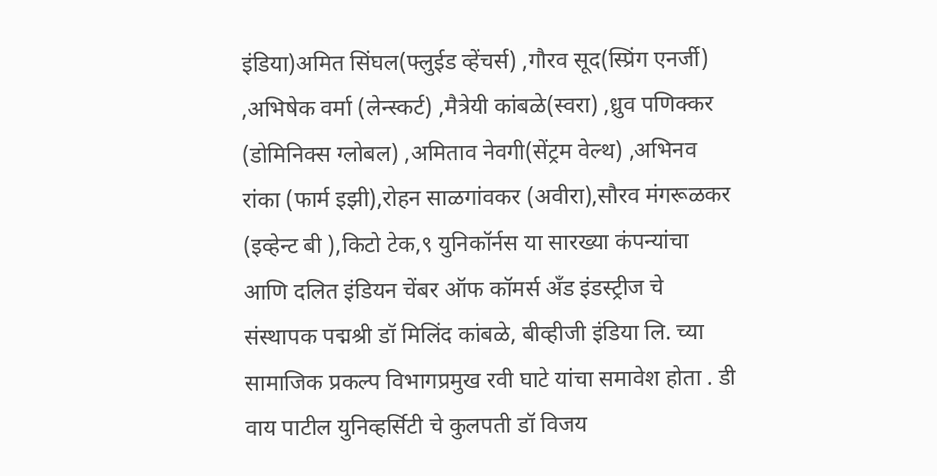इंडिया)अमित सिंघल(फ्लुईड व्हेंचर्स) ,गौरव सूद(स्प्रिंग एनर्जी) ,अभिषेक वर्मा (लेन्स्कर्ट) ,मैत्रेयी कांबळे(स्वरा) ,ध्रुव पणिक्कर (डोमिनिक्स ग्लोबल) ,अमिताव नेवगी(सेंट्रम वेल्थ) ,अभिनव रांका (फार्म इझी),रोहन साळगांवकर (अवीरा),सौरव मंगरूळकर (इव्हेन्ट बी ),किटो टेक,९ युनिकॉर्नस या सारख्या कंपन्यांचा आणि दलित इंडियन चेंबर ऑफ कॉमर्स अँड इंडस्ट्रीज चे संस्थापक पद्मश्री डॉ मिलिंद कांबळे, बीव्हीजी इंडिया लि. च्या सामाजिक प्रकल्प विभागप्रमुख रवी घाटे यांचा समावेश होता . डी वाय पाटील युनिव्हर्सिटी चे कुलपती डॉ विजय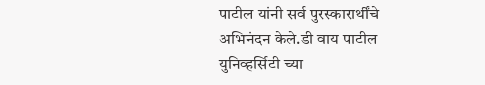पाटील यांनी सर्व पुरस्कारार्थींचे अभिनंदन केले.डी वाय पाटील युनिव्हर्सिटी च्या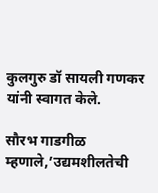कुलगुरु डॉ सायली गणकर यांनी स्वागत केले.

सौरभ गाडगीळ म्हणाले,’उद्यमशीलतेची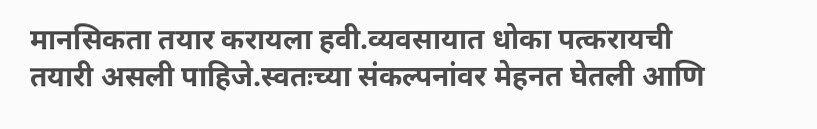मानसिकता तयार करायला हवी.व्यवसायात धोका पत्करायची तयारी असली पाहिजे.स्वतःच्या संकल्पनांवर मेहनत घेतली आणि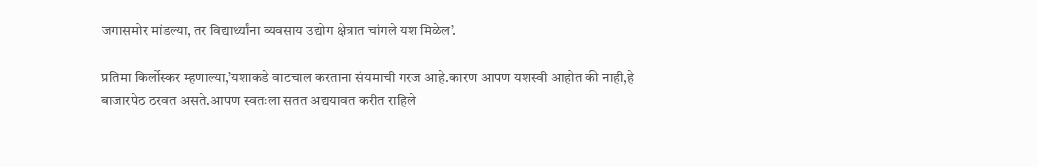जगासमोर मांडल्या, तर विद्यार्थ्यांना व्यवसाय उद्योग क्षेत्रात चांगले यश मिळेल’.

प्रतिमा किर्लोस्कर म्हणाल्या,’यशाकडे वाटचाल करताना संयमाची गरज आहे.कारण आपण यशस्वी आहोत की नाही,हे बाजारपेठ ठरवत असते.आपण स्वतःला सतत अद्ययावत करीत राहिले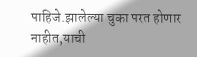पाहिजे.झालेल्या चुका परत होणार नाहीत,याची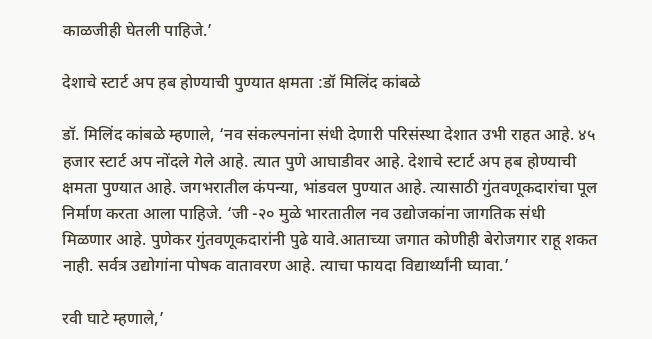काळजीही घेतली पाहिजे.’

देशाचे स्टार्ट अप हब होण्याची पुण्यात क्षमता :डॉ मिलिंद कांबळे

डॉ. मिलिंद कांबळे म्हणाले, ‘नव संकल्पनांना संधी देणारी परिसंस्था देशात उभी राहत आहे. ४५ हजार स्टार्ट अप नोंदले गेले आहे. त्यात पुणे आघाडीवर आहे. देशाचे स्टार्ट अप हब होण्याची क्षमता पुण्यात आहे. जगभरातील कंपन्या, भांडवल पुण्यात आहे. त्यासाठी गुंतवणूकदारांचा पूल निर्माण करता आला पाहिजे. ‘जी -२० मुळे भारतातील नव उद्योजकांना जागतिक संधी मिळणार आहे. पुणेकर गुंतवणूकदारांनी पुढे यावे.आताच्या जगात कोणीही बेरोजगार राहू शकत नाही. सर्वत्र उद्योगांना पोषक वातावरण आहे. त्याचा फायदा विद्यार्थ्यांनी घ्यावा.’

रवी घाटे म्हणाले,’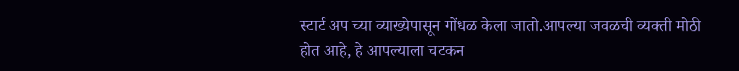स्टार्ट अप च्या व्याख्येपासून गोंधळ केला जातो.आपल्या जवळची व्यक्ती मोठी होत आहे, हे आपल्याला चटकन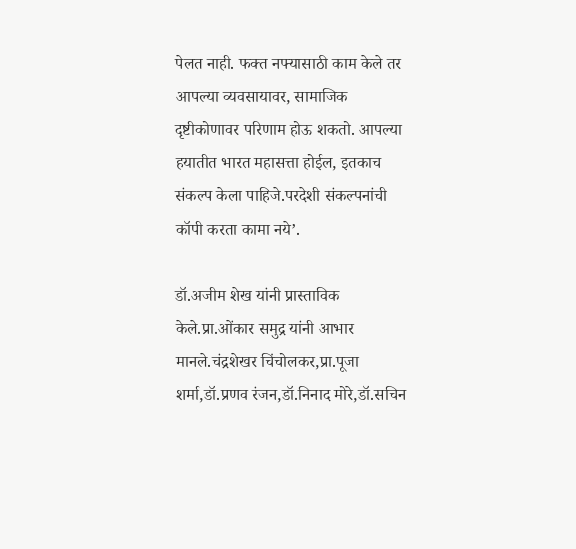पेलत नाही. फक्त नफ्यासाठी काम केले तर आपल्या व्यवसायावर, सामाजिक दृष्टीकोणावर परिणाम होऊ शकतो. आपल्या हयातीत भारत महासत्ता होईल, इतकाच संकल्प केला पाहिजे.परदेशी संकल्पनांची कॉपी करता कामा नये’.

डॉ.अजीम शेख यांनी प्रास्ताविक केले.प्रा.ओंकार समुद्र यांनी आभार मानले.चंद्रशेखर चिंचोलकर,प्रा.पूजा शर्मा,डॉ.प्रणव रंजन,डॉ.निनाद मोरे,डॉ.सचिन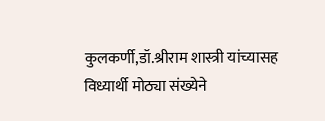कुलकर्णी,डॉ.श्रीराम शास्त्री यांच्यासह विध्यार्थी मोठ्या संख्येने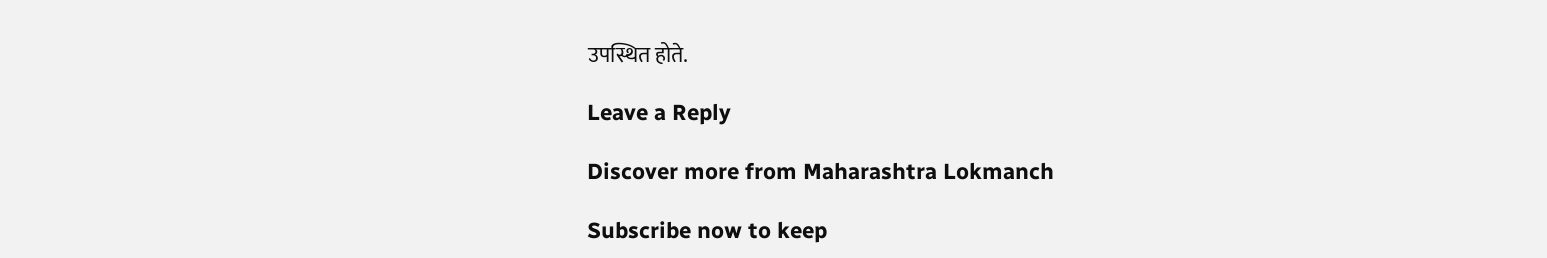उपस्थित होते.

Leave a Reply

Discover more from Maharashtra Lokmanch

Subscribe now to keep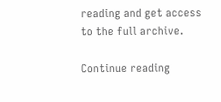reading and get access to the full archive.

Continue reading